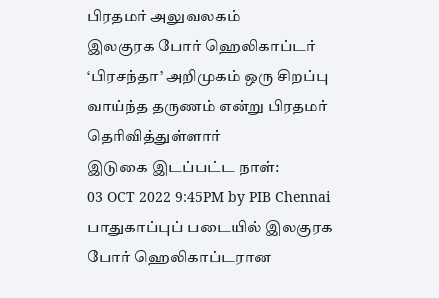பிரதமர் அலுவலகம்
இலகுரக போர் ஹெலிகாப்டர் ‘பிரசந்தா’ அறிமுகம் ஒரு சிறப்பு வாய்ந்த தருணம் என்று பிரதமர் தெரிவித்துள்ளார்
இடுகை இடப்பட்ட நாள்:
03 OCT 2022 9:45PM by PIB Chennai
பாதுகாப்புப் படையில் இலகுரக போர் ஹெலிகாப்டரான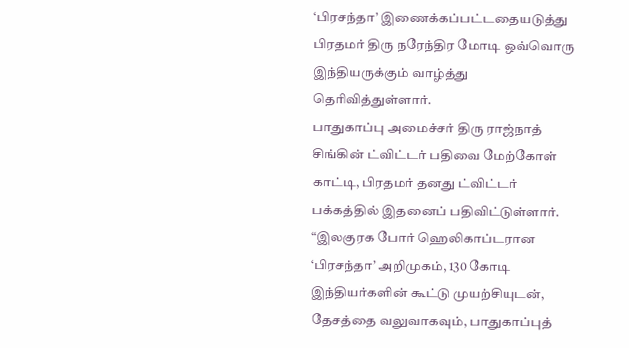‘பிரசந்தா’ இணைக்கப்பட்டதையடுத்து பிரதமர் திரு நரேந்திர மோடி ஒவ்வொரு இந்தியருக்கும் வாழ்த்து தெரிவித்துள்ளார்.
பாதுகாப்பு அமைச்சர் திரு ராஜ்நாத் சிங்கின் ட்விட்டர் பதிவை மேற்கோள் காட்டி, பிரதமர் தனது ட்விட்டர் பக்கத்தில் இதனைப் பதிவிட்டுள்ளார்.
“இலகுரக போர் ஹெலிகாப்டரான ‘பிரசந்தா’ அறிமுகம், 130 கோடி இந்தியர்களின் கூட்டு முயற்சியுடன், தேசத்தை வலுவாகவும், பாதுகாப்புத்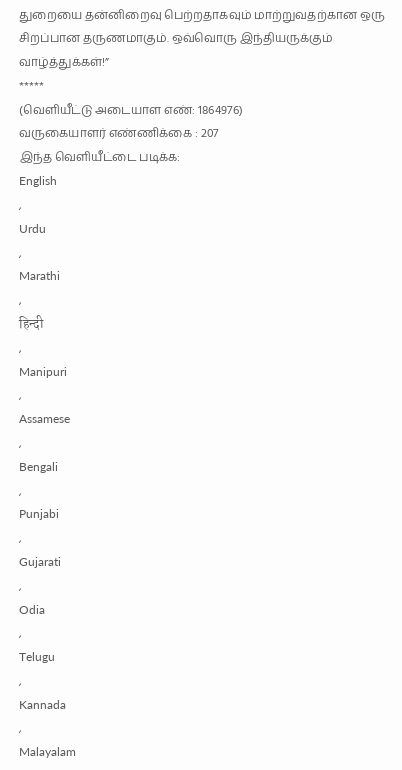துறையை தன்னிறைவு பெற்றதாகவும் மாற்றுவதற்கான ஒரு சிறப்பான தருணமாகும். ஒவ்வொரு இந்தியருக்கும் வாழ்த்துக்கள்!”
*****
(வெளியீட்டு அடையாள எண்: 1864976)
வருகையாளர் எண்ணிக்கை : 207
இந்த வெளியீட்டை படிக்க:
English
,
Urdu
,
Marathi
,
हिन्दी
,
Manipuri
,
Assamese
,
Bengali
,
Punjabi
,
Gujarati
,
Odia
,
Telugu
,
Kannada
,
Malayalam